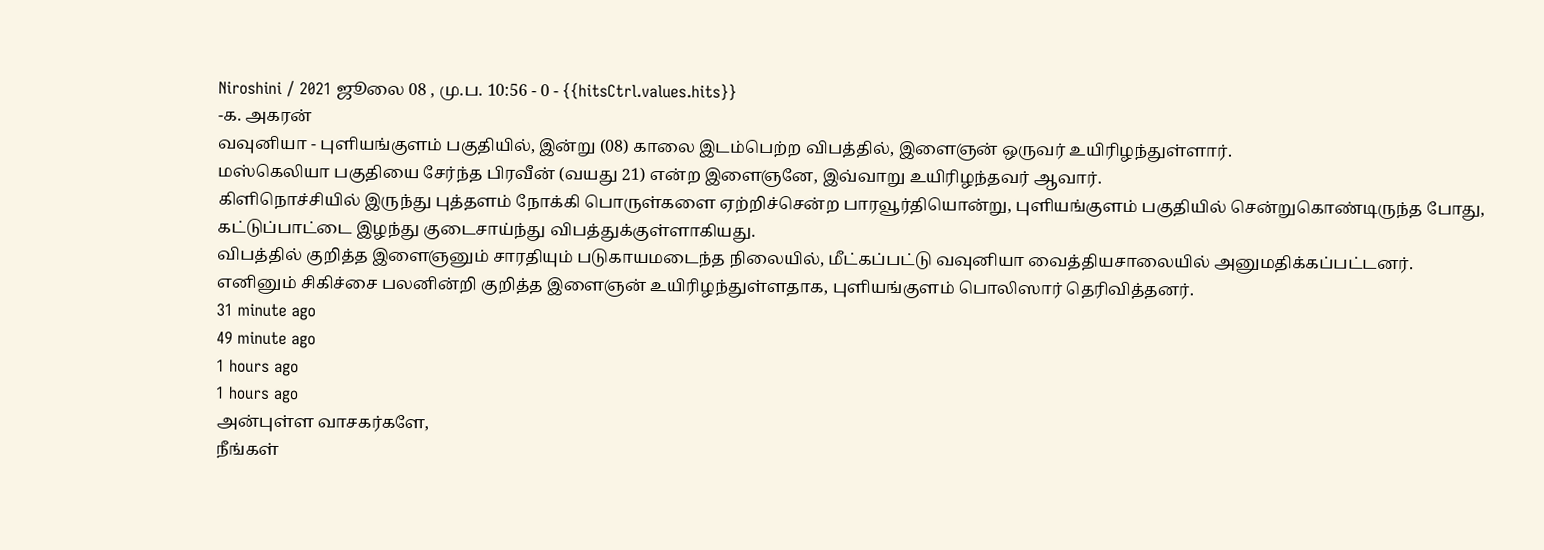Niroshini / 2021 ஜூலை 08 , மு.ப. 10:56 - 0 - {{hitsCtrl.values.hits}}
-க. அகரன்
வவுனியா - புளியங்குளம் பகுதியில், இன்று (08) காலை இடம்பெற்ற விபத்தில், இளைஞன் ஒருவர் உயிரிழந்துள்ளார்.
மஸ்கெலியா பகுதியை சேர்ந்த பிரவீன் (வயது 21) என்ற இளைஞனே, இவ்வாறு உயிரிழந்தவர் ஆவார்.
கிளிநொச்சியில் இருந்து புத்தளம் நோக்கி பொருள்களை ஏற்றிச்சென்ற பாரவூர்தியொன்று, புளியங்குளம் பகுதியில் சென்றுகொண்டிருந்த போது, கட்டுப்பாட்டை இழந்து குடைசாய்ந்து விபத்துக்குள்ளாகியது.
விபத்தில் குறித்த இளைஞனும் சாரதியும் படுகாயமடைந்த நிலையில், மீட்கப்பட்டு வவுனியா வைத்தியசாலையில் அனுமதிக்கப்பட்டனர்.
எனினும் சிகிச்சை பலனின்றி குறித்த இளைஞன் உயிரிழந்துள்ளதாக, புளியங்குளம் பொலிஸார் தெரிவித்தனர்.
31 minute ago
49 minute ago
1 hours ago
1 hours ago
அன்புள்ள வாசகர்களே,
நீங்கள்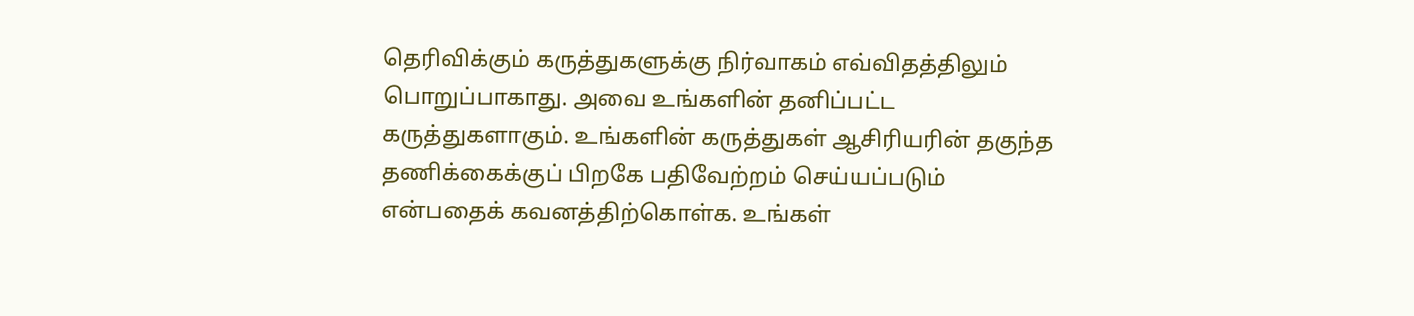தெரிவிக்கும் கருத்துகளுக்கு நிர்வாகம் எவ்விதத்திலும் பொறுப்பாகாது. அவை உங்களின் தனிப்பட்ட கருத்துகளாகும். உங்களின் கருத்துகள் ஆசிரியரின் தகுந்த தணிக்கைக்குப் பிறகே பதிவேற்றம் செய்யப்படும் என்பதைக் கவனத்திற்கொள்க. உங்கள்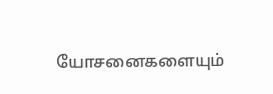யோசனைகளையும்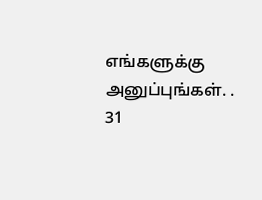எங்களுக்கு அனுப்புங்கள். .
31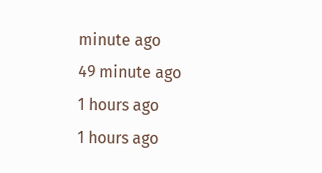minute ago
49 minute ago
1 hours ago
1 hours ago